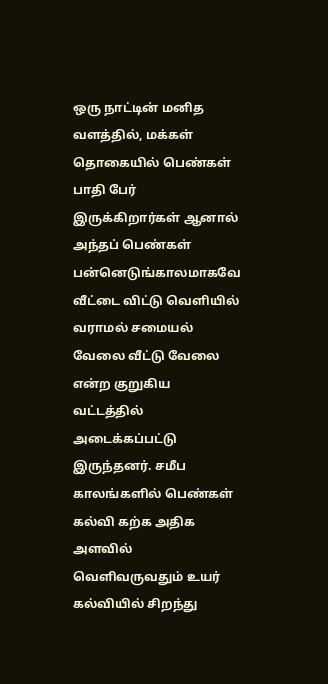ஒரு நாட்டின் மனித வளத்தில், மக்கள் தொகையில் பெண்கள் பாதி பேர் இருக்கிறார்கள் ஆனால் அந்தப் பெண்கள் பன்னெடுங்காலமாகவே வீட்டை விட்டு வெளியில் வராமல் சமையல் வேலை வீட்டு வேலை என்ற குறுகிய வட்டத்தில் அடைக்கப்பட்டு இருந்தனர். சமீப காலங்களில் பெண்கள் கல்வி கற்க அதிக அளவில் வெளிவருவதும் உயர் கல்வியில் சிறந்து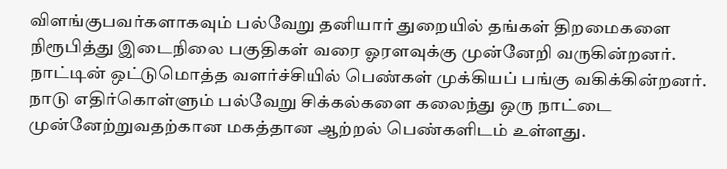விளங்குபவர்களாகவும் பல்வேறு தனியார் துறையில் தங்கள் திறமைகளை நிரூபித்து இடைநிலை பகுதிகள் வரை ஓரளவுக்கு முன்னேறி வருகின்றனர்.
நாட்டின் ஒட்டுமொத்த வளர்ச்சியில் பெண்கள் முக்கியப் பங்கு வகிக்கின்றனர். நாடு எதிர்கொள்ளும் பல்வேறு சிக்கல்களை கலைந்து ஒரு நாட்டை முன்னேற்றுவதற்கான மகத்தான ஆற்றல் பெண்களிடம் உள்ளது.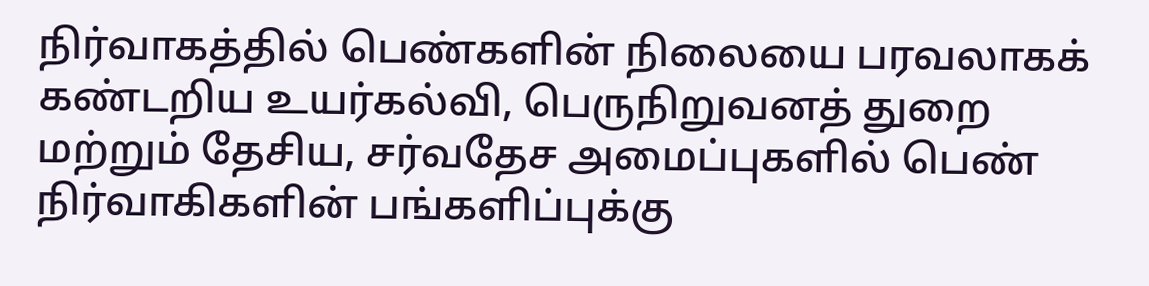நிர்வாகத்தில் பெண்களின் நிலையை பரவலாகக் கண்டறிய உயர்கல்வி, பெருநிறுவனத் துறை மற்றும் தேசிய, சர்வதேச அமைப்புகளில் பெண் நிர்வாகிகளின் பங்களிப்புக்கு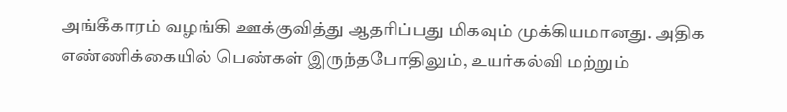அங்கீகாரம் வழங்கி ஊக்குவித்து ஆதரிப்பது மிகவும் முக்கியமானது. அதிக எண்ணிக்கையில் பெண்கள் இருந்தபோதிலும், உயர்கல்வி மற்றும்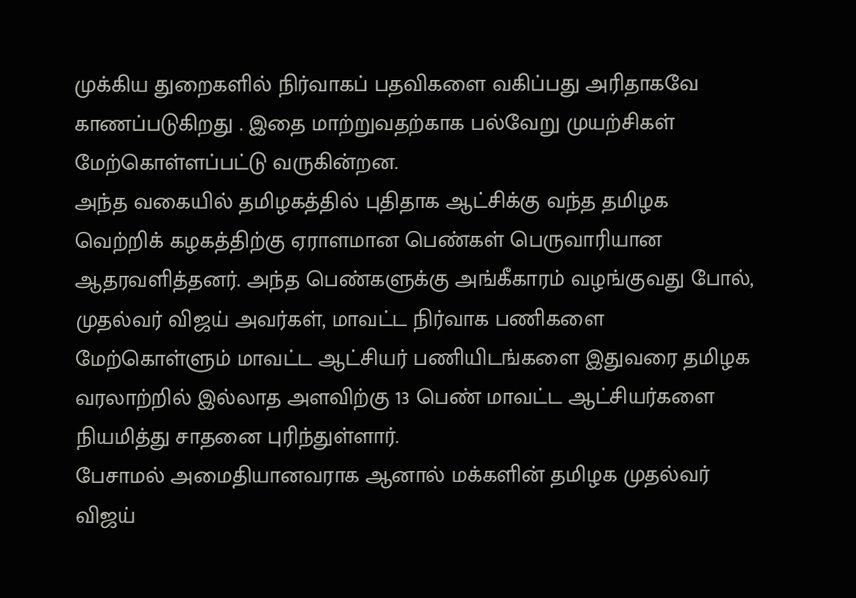முக்கிய துறைகளில் நிர்வாகப் பதவிகளை வகிப்பது அரிதாகவே காணப்படுகிறது . இதை மாற்றுவதற்காக பல்வேறு முயற்சிகள் மேற்கொள்ளப்பட்டு வருகின்றன.
அந்த வகையில் தமிழகத்தில் புதிதாக ஆட்சிக்கு வந்த தமிழக வெற்றிக் கழகத்திற்கு ஏராளமான பெண்கள் பெருவாரியான ஆதரவளித்தனர். அந்த பெண்களுக்கு அங்கீகாரம் வழங்குவது போல், முதல்வர் விஜய் அவர்கள், மாவட்ட நிர்வாக பணிகளை மேற்கொள்ளும் மாவட்ட ஆட்சியர் பணியிடங்களை இதுவரை தமிழக வரலாற்றில் இல்லாத அளவிற்கு 13 பெண் மாவட்ட ஆட்சியர்களை நியமித்து சாதனை புரிந்துள்ளார்.
பேசாமல் அமைதியானவராக ஆனால் மக்களின் தமிழக முதல்வர் விஜய்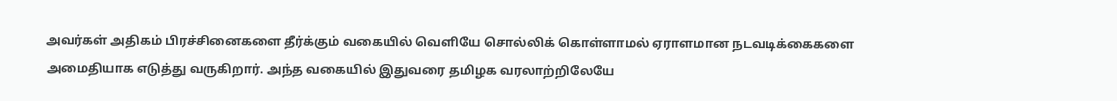அவர்கள் அதிகம் பிரச்சினைகளை தீர்க்கும் வகையில் வெளியே சொல்லிக் கொள்ளாமல் ஏராளமான நடவடிக்கைகளை அமைதியாக எடுத்து வருகிறார். அந்த வகையில் இதுவரை தமிழக வரலாற்றிலேயே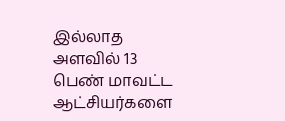இல்லாத அளவில் 13 பெண் மாவட்ட ஆட்சியர்களை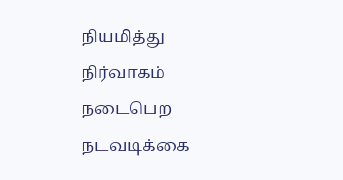நியமித்து நிர்வாகம் நடைபெற நடவடிக்கை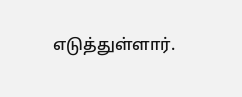எடுத்துள்ளார்.